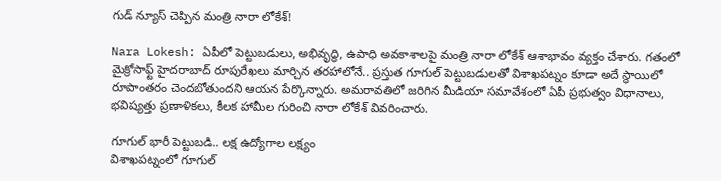గుడ్ న్యూస్ చెప్పిన మంత్రి నారా లోకేశ్‌!

Nara Lokesh: ఏపీలో పెట్టుబడులు, అభివృద్ధి, ఉపాధి అవకాశాలపై మంత్రి నారా లోకేశ్ ఆశాభావం వ్యక్తం చేశారు. గతంలో మైక్రోసాఫ్ట్ హైదరాబాద్ రూపురేఖలు మార్చిన తరహాలోనే.. ప్రస్తుత గూగుల్ పెట్టుబడులతో విశాఖపట్నం కూడా అదే స్థాయిలో రూపాంతరం చెందబోతుందని ఆయన పేర్కొన్నారు. అమరావతిలో జరిగిన మీడియా సమావేశంలో ఏపీ ప్రభుత్వం విధానాలు, భవిష్యత్తు ప్రణాళికలు, కీలక హామీల గురించి నారా లోకేశ్ వివరించారు.

గూగుల్ భారీ పెట్టుబడి.. లక్ష ఉద్యోగాల లక్ష్యం
విశాఖపట్నంలో గూగుల్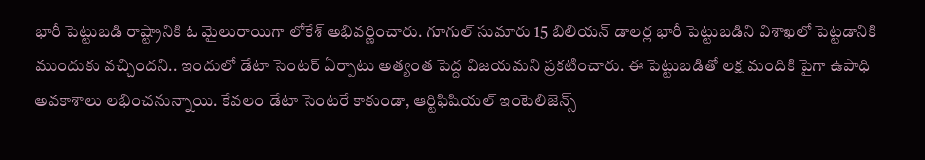భారీ పెట్టుబడి రాష్ట్రానికి ఓ మైలురాయిగా లోకేశ్ అభివర్ణించారు. గూగుల్ సుమారు 15 బిలియన్ డాలర్ల భారీ పెట్టుబడిని విశాఖలో పెట్టడానికి ముందుకు వచ్చిందని.. ఇందులో డేటా సెంటర్ ఏర్పాటు అత్యంత పెద్ద విజయమని ప్రకటించారు. ఈ పెట్టుబడితో లక్ష మందికి పైగా ఉపాధి అవకాశాలు లభించనున్నాయి. కేవలం డేటా సెంటరే కాకుండా, ఆర్టిఫిషియల్ ఇంటెలిజెన్స్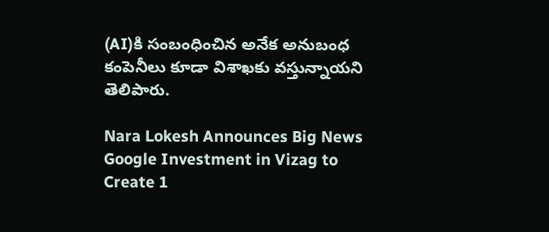(AI)కి సంబంధించిన అనేక అనుబంధ కంపెనీలు కూడా విశాఖకు వస్తున్నాయని తెలిపారు.

Nara Lokesh Announces Big News Google Investment in Vizag to Create 1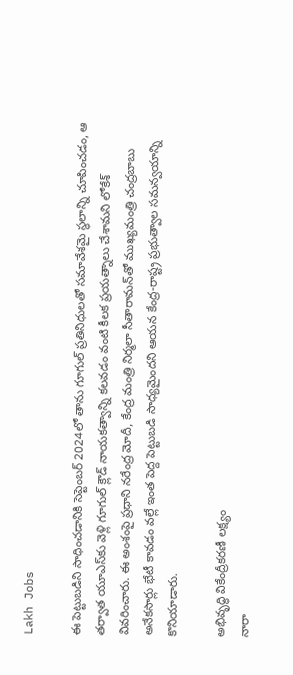Lakh Jobs

ఈ పెట్టుబడిని సాధించడానికి సెప్టెంబర్ 2024లో తాను గూగుల్ ప్రతినిధులతో సమావేశమై స్థలాన్ని చూపించడం, ఆ తర్వాత యూఎస్‌కు వెళ్లి గూగుల్ క్లౌడ్ నాయకత్వాన్ని కలవడం వంటి కీలక ప్రయత్నాలు చేశామని లోకేశ్ వివరించారు. ఈ అంశంపై ప్రధాని నరేంద్ర మోదీ, కేంద్ర మంత్రి నిర్మలా సీతారామన్‌తో ముఖ్యమంత్రి చంద్రబాబు అనేకసార్లు భేటీ కావడం వల్లే ఇంత పెద్ద పెట్టుబడి సాధ్యమైందని ఆయన కేంద్ర-రాష్ట్ర ప్రభుత్వాల సమన్వయాన్ని కొనియాడారు.

అభివృద్ధి వికేంద్రీకరణీ లక్ష్యం
నారా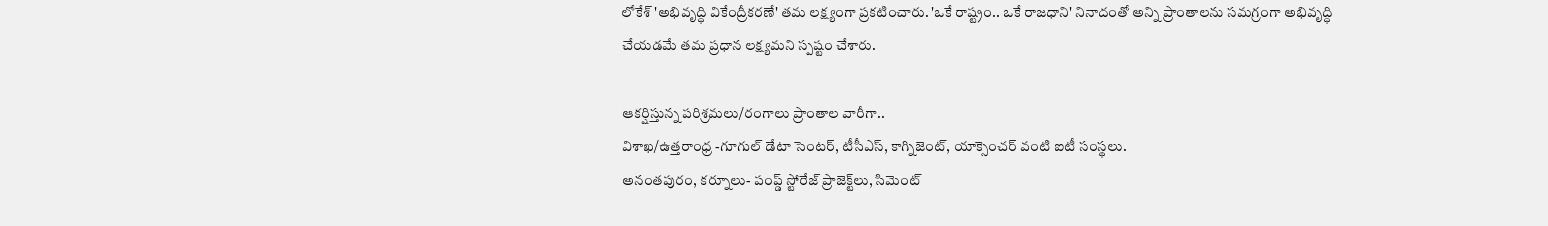లోకేశ్ 'అభివృద్ధి వికేంద్రీకరణే' తమ లక్ష్యంగా ప్రకటించారు. 'ఒకే రాష్ట్రం.. ఒకే రాజధాని' నినాదంతో అన్ని ప్రాంతాలను సమగ్రంగా అభివృద్ధి చేయడమే తమ ప్రధాన లక్ష్యమని స్పష్టం చేశారు.

ఆకర్షిస్తున్న పరిశ్రమలు/రంగాలు ప్రాంతాల వారీగా..
విశాఖ/ఉత్తరాంధ్ర -గూగుల్ డేటా సెంటర్, టీసీఎస్, కాగ్నిజెంట్, యాక్సెంచర్ వంటి ఐటీ సంస్థలు.
అనంతపురం, కర్నూలు- పంప్డ్‌ స్టోరేజ్ ప్రాజెక్ట్‌లు, సిమెంట్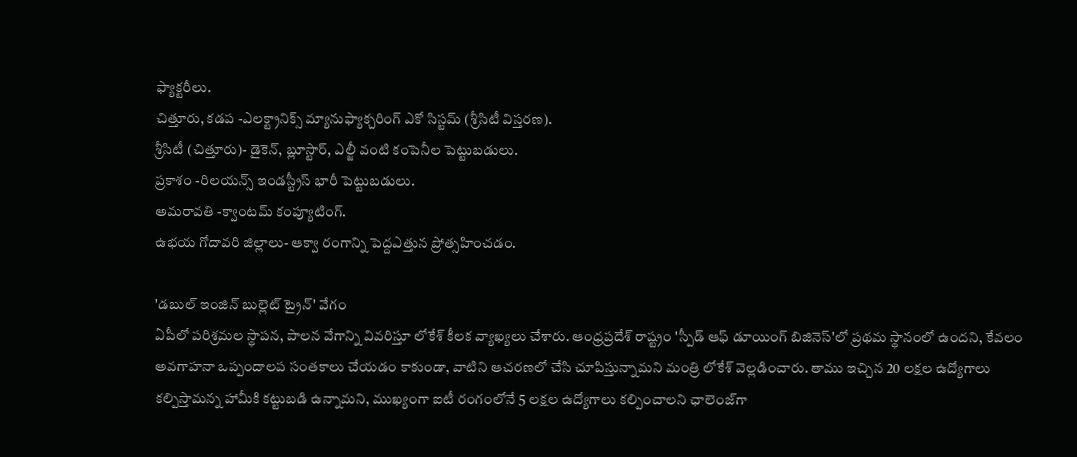ఫ్యాక్టరీలు.
చిత్తూరు, కడప -ఎలక్ట్రానిక్స్ మ్యానుఫ్యాక్చరింగ్ ఎకో సిస్టమ్ (శ్రీసిటీ విస్తరణ).
శ్రీసిటీ (చిత్తూరు)- డైకెన్, బ్లూస్టార్, ఎల్జీ వంటి కంపెనీల పెట్టుబడులు.
ప్రకాశం -రిలయన్స్ ఇండస్ట్రీస్ భారీ పెట్టుబడులు.
అమరావతి -క్వాంటమ్ కంప్యూటింగ్.
ఉభయ గోదావరి జిల్లాలు- ఆక్వా రంగాన్ని పెద్దఎత్తున ప్రోత్సహించడం.

'డబుల్ ఇంజిన్ బుల్లెట్ ట్రైన్' వేగం
ఏపీలో పరిశ్రమల స్థాపన, పాలన వేగాన్ని వివరిస్తూ లోకేశ్ కీలక వ్యాఖ్యలు చేశారు. ఆంధ్రప్రదేశ్ రాష్ట్రం 'స్పీడ్ ఆఫ్ డూయింగ్ బిజినెస్'లో ప్రథమ స్థానంలో ఉందని, కేవలం అవగాహనా ఒప్పందాలప సంతకాలు చేయడం కాకుండా, వాటిని ఆచరణలో చేసి చూపిస్తున్నామని మంత్రి లోకేశ్ వెల్లడించారు. తాము ఇచ్చిన 20 లక్షల ఉద్యోగాలు కల్పిస్తామన్న హామీకి కట్టుబడి ఉన్నామని, ముఖ్యంగా ఐటీ రంగంలోనే 5 లక్షల ఉద్యోగాలు కల్పించాలని ఛాలెంజ్‌గా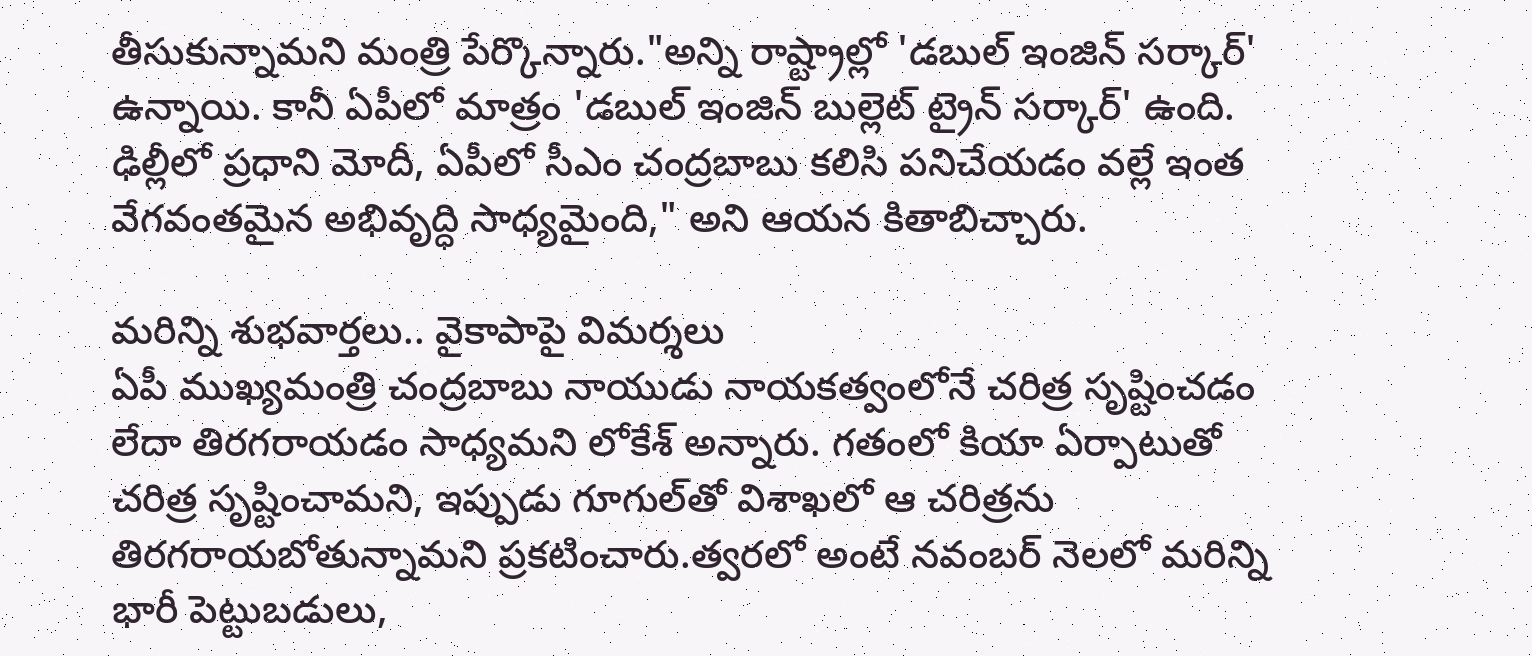తీసుకున్నామని మంత్రి పేర్కొన్నారు."అన్ని రాష్ట్రాల్లో 'డబుల్ ఇంజిన్ సర్కార్' ఉన్నాయి. కానీ ఏపీలో మాత్రం 'డబుల్ ఇంజిన్ బుల్లెట్ ట్రైన్ సర్కార్' ఉంది. ఢిల్లీలో ప్రధాని మోదీ, ఏపీలో సీఎం చంద్రబాబు కలిసి పనిచేయడం వల్లే ఇంత వేగవంతమైన అభివృద్ధి సాధ్యమైంది," అని ఆయన కితాబిచ్చారు.

మరిన్ని శుభవార్తలు.. వైకాపాపై విమర్శలు
ఏపీ ముఖ్యమంత్రి చంద్రబాబు నాయుడు నాయకత్వంలోనే చరిత్ర సృష్టించడం లేదా తిరగరాయడం సాధ్యమని లోకేశ్ అన్నారు. గతంలో కియా ఏర్పాటుతో చరిత్ర సృష్టించామని, ఇప్పుడు గూగుల్‌తో విశాఖలో ఆ చరిత్రను తిరగరాయబోతున్నామని ప్రకటించారు.త్వరలో అంటే నవంబర్ నెలలో మరిన్ని భారీ పెట్టుబడులు,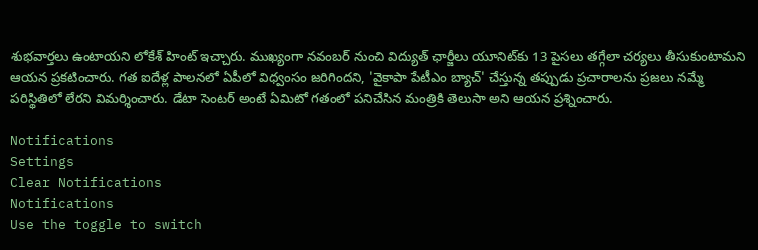శుభవార్తలు ఉంటాయని లోకేశ్ హింట్ ఇచ్చారు. ముఖ్యంగా నవంబర్ నుంచి విద్యుత్ ఛార్జీలు యూనిట్‌కు 13 పైసలు తగ్గేలా చర్యలు తీసుకుంటామని ఆయన ప్రకటించారు. గత ఐదేళ్ల పాలనలో ఏపీలో విధ్వంసం జరిగిందని, 'వైకాపా పేటీఎం బ్యాచ్' చేస్తున్న తప్పుడు ప్రచారాలను ప్రజలు నమ్మే పరిస్థితిలో లేరని విమర్శించారు. డేటా సెంటర్ అంటే ఏమిటో గతంలో పనిచేసిన మంత్రికి తెలుసా అని ఆయన ప్రశ్నించారు.

Notifications
Settings
Clear Notifications
Notifications
Use the toggle to switch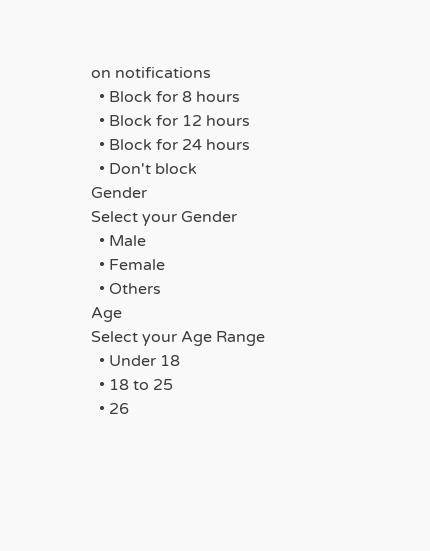on notifications
  • Block for 8 hours
  • Block for 12 hours
  • Block for 24 hours
  • Don't block
Gender
Select your Gender
  • Male
  • Female
  • Others
Age
Select your Age Range
  • Under 18
  • 18 to 25
  • 26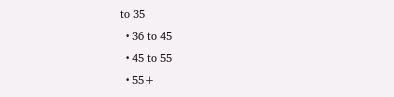to 35
  • 36 to 45
  • 45 to 55
  • 55+